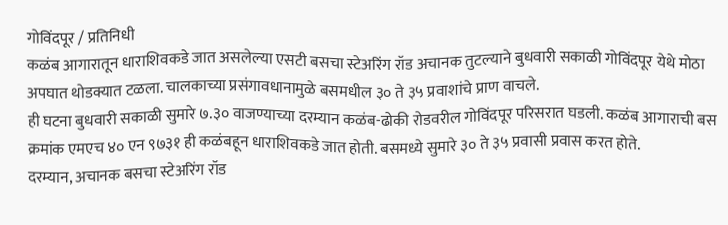गोविंदपूर / प्रतिनिधी
कळंब आगारातून धाराशिवकडे जात असलेल्या एसटी बसचा स्टेअरिंग रॉड अचानक तुटल्याने बुधवारी सकाळी गोविंदपूर येथे मोठा अपघात थोडक्यात टळला. चालकाच्या प्रसंगावधानामुळे बसमधील ३० ते ३५ प्रवाशांचे प्राण वाचले.
ही घटना बुधवारी सकाळी सुमारे ७.३० वाजण्याच्या दरम्यान कळंब-ढोकी रोडवरील गोविंदपूर परिसरात घडली. कळंब आगाराची बस क्रमांक एमएच ४० एन ९७३१ ही कळंबहून धाराशिवकडे जात होती. बसमध्ये सुमारे ३० ते ३५ प्रवासी प्रवास करत होते.
दरम्यान, अचानक बसचा स्टेअरिंग रॉड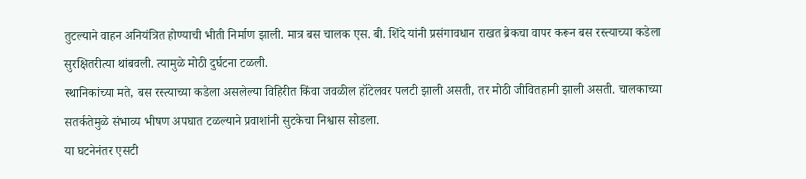तुटल्याने वाहन अनियंत्रित होण्याची भीती निर्माण झाली. मात्र बस चालक एस. बी. शिंदे यांनी प्रसंगावधान राखत ब्रेकचा वापर करून बस रस्त्याच्या कडेला सुरक्षितरीत्या थांबवली. त्यामुळे मोठी दुर्घटना टळली.
स्थानिकांच्या मते, बस रस्त्याच्या कडेला असलेल्या विहिरीत किंवा जवळील हॉटेलवर पलटी झाली असती, तर मोठी जीवितहानी झाली असती. चालकाच्या सतर्कतेमुळे संभाव्य भीषण अपघात टळल्याने प्रवाशांनी सुटकेचा निश्वास सोडला.
या घटनेनंतर एसटी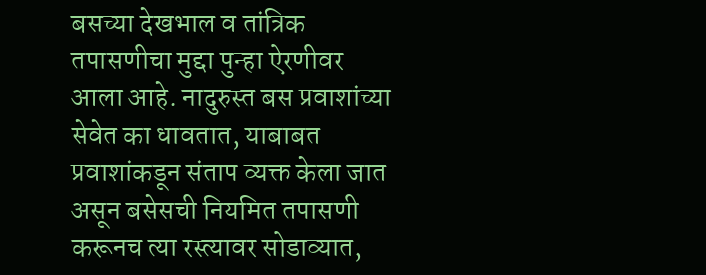बसच्या देखभाल व तांत्रिक तपासणीचा मुद्दा पुन्हा ऐरणीवर आला आहे. नादुरुस्त बस प्रवाशांच्या सेवेत का धावतात, याबाबत प्रवाशांकडून संताप व्यक्त केला जात असून बसेसची नियमित तपासणी करूनच त्या रस्त्यावर सोडाव्यात,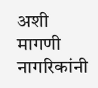अशी मागणी नागरिकांनी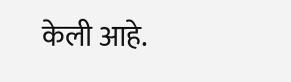केली आहे.